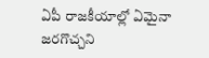ఏపీ రాజకీయాల్లో ఏమైనా జరగొచ్చని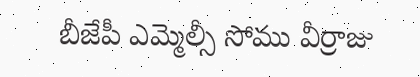బీజేపీ ఎమ్మెల్సీ సోము వీర్రాజు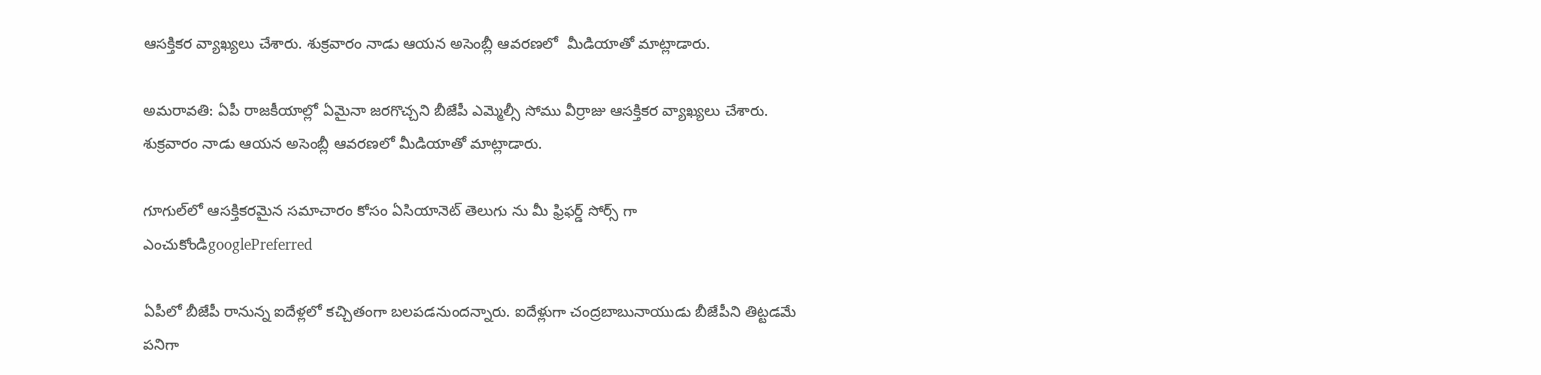ఆసక్తికర వ్యాఖ్యలు చేశారు. శుక్రవారం నాడు ఆయన అసెంబ్లీ ఆవరణలో  మీడియాతో మాట్లాడారు.

అమరావతి: ఏపీ రాజకీయాల్లో ఏమైనా జరగొచ్చని బీజేపీ ఎమ్మెల్సీ సోము వీర్రాజు ఆసక్తికర వ్యాఖ్యలు చేశారు. శుక్రవారం నాడు ఆయన అసెంబ్లీ ఆవరణలో మీడియాతో మాట్లాడారు.

గూగుల్‌లో ఆసక్తికరమైన సమాచారం కోసం ఏసియానెట్ తెలుగు ను మీ ఫ్రిఫర్డ్ సోర్స్ గా ఎంచుకోండిgooglePreferred

ఏపీలో బీజేపీ రానున్న ఐదేళ్లలో కచ్చితంగా బలపడనుందన్నారు. ఐదేళ్లుగా చంద్రబాబునాయుడు బీజేపీని తిట్టడమే పనిగా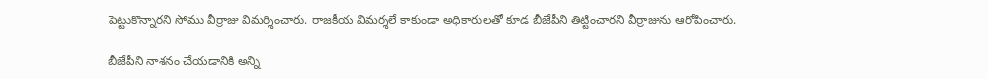పెట్టుకొన్నారని సోము వీర్రాజు విమర్శించారు. రాజకీయ విమర్శలే కాకుండా అధికారులతో కూడ బీజేపీని తిట్టించారని వీర్రాజును ఆరోపించారు.

బీజేపీని నాశనం చేయడానికి అన్ని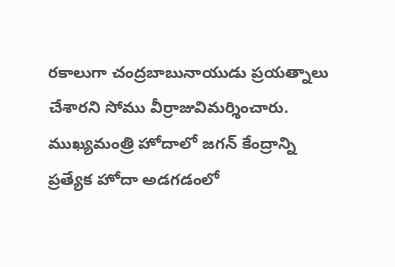రకాలుగా చంద్రబాబునాయుడు ప్రయత్నాలు చేశారని సోము వీర్రాజువిమర్శించారు. ముఖ్యమంత్రి హోదాలో జగన్ కేంద్రాన్ని ప్రత్యేక హోదా అడగడంలో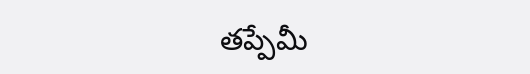తప్పేమీ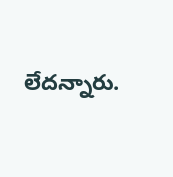లేదన్నారు.